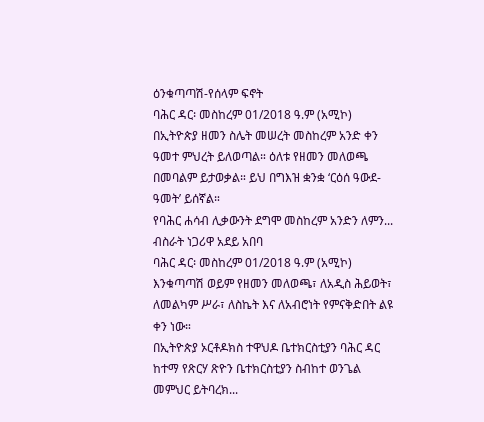ዕንቁጣጣሽ-የሰላም ፍኖት
ባሕር ዳር፡ መስከረም 01/2018 ዓ.ም (አሚኮ) በኢትዮጵያ ዘመን ስሌት መሠረት መስከረም አንድ ቀን ዓመተ ምህረት ይለወጣል። ዕለቱ የዘመን መለወጫ በመባልም ይታወቃል። ይህ በግእዝ ቋንቋ ‘ርዕሰ ዓውደ- ዓመት’ ይሰኛል።
የባሕር ሐሳብ ሊቃውንት ደግሞ መስከረም አንድን ለምን...
ብስራት ነጋሪዋ አደይ አበባ
ባሕር ዳር፡ መስከረም 01/2018 ዓ.ም (አሚኮ) እንቁጣጣሽ ወይም የዘመን መለወጫ፣ ለአዲስ ሕይወት፣ ለመልካም ሥራ፣ ለስኬት እና ለአብሮነት የምናቅድበት ልዩ ቀን ነው።
በኢትዮጵያ ኦርቶዶክስ ተዋህዶ ቤተክርስቲያን ባሕር ዳር ከተማ የጽርሃ ጽዮን ቤተክርስቲያን ስብከተ ወንጌል መምህር ይትባረክ...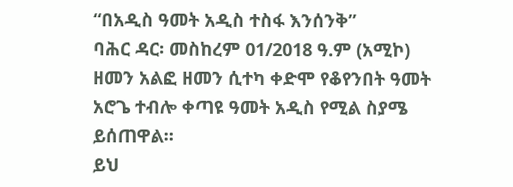“በአዲስ ዓመት አዲስ ተስፋ እንሰንቅ”
ባሕር ዳር፡ መስከረም 01/2018 ዓ.ም (አሚኮ) ዘመን አልፎ ዘመን ሲተካ ቀድሞ የቆየንበት ዓመት አሮጌ ተብሎ ቀጣዩ ዓመት አዲስ የሚል ስያሜ ይሰጠዋል።
ይህ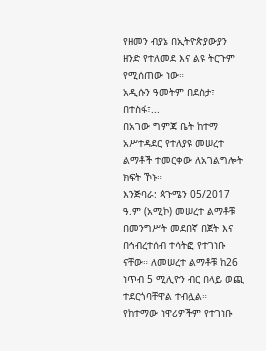የዘመን ብያኔ በኢትዮጵያውያን ዘንድ የተለመደ እና ልዩ ትርጉም የሚሰጠው ነው።
አዲሱን ዓመትም በደስታ፣ በተስፋ፣...
በአገው ግምጃ ቤት ከተማ አሥተዳደር የተለያዩ መሠረተ ልማቶች ተመርቀው ለአገልግሎት ክፍት ኾኑ።
እንጅባራ: ጳጉሜን 05/2017 ዓ.ም (አሚኮ) መሠረተ ልማቶቹ በመንግሥት መደበኛ በጀት እና በኅብረተሰብ ተሳትፎ የተገነቡ ናቸው። ለመሠረተ ልማቶቹ ከ26 ነጥብ 5 ሚሊዮን ብር በላይ ወጪ ተደርጎባቸዋል ተብሏል።
የከተማው ነዋሪዎችም የተገነቡ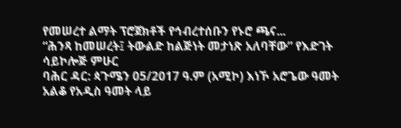የመሠረተ ልማት ፕሮጀክቶች የኅብረተሰቡን የኑሮ ጫና...
“ሕንጻ ከመሠረት፤ ትውልድ ከልጅነት መታነጽ አለባቸው” የእድገት ሳይኮሎጅ ምሁር
ባሕር ዳር: ጳጉሜን 05/2017 ዓ.ም (አሚኮ) እነኾ አሮጌው ዓመት አልቆ የአዲስ ዓመት ላይ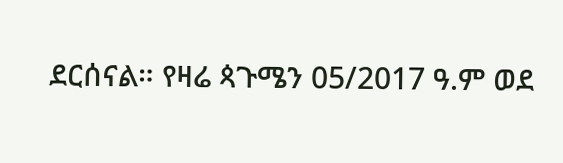ደርሰናል። የዛሬ ጳጉሜን 05/2017 ዓ.ም ወደ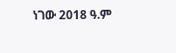ነገው 2018 ዓ.ም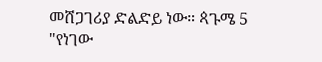መሸጋገሪያ ድልድይ ነው። ጳጉሜ 5 "የነገው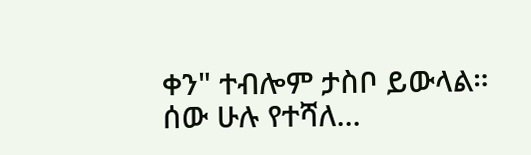ቀን" ተብሎም ታስቦ ይውላል።
ሰው ሁሉ የተሻለ...